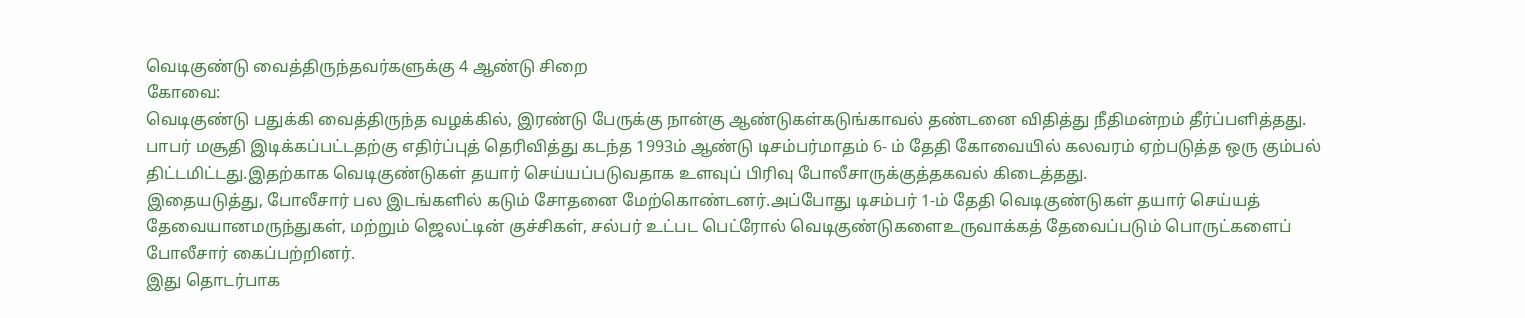வெடிகுண்டு வைத்திருந்தவர்களுக்கு 4 ஆண்டு சிறை
கோவை:
வெடிகுண்டு பதுக்கி வைத்திருந்த வழக்கில், இரண்டு பேருக்கு நான்கு ஆண்டுகள்கடுங்காவல் தண்டனை விதித்து நீதிமன்றம் தீர்ப்பளித்தது.
பாபர் மசூதி இடிக்கப்பட்டதற்கு எதிர்ப்புத் தெரிவித்து கடந்த 1993ம் ஆண்டு டிசம்பர்மாதம் 6- ம் தேதி கோவையில் கலவரம் ஏற்படுத்த ஒரு கும்பல் திட்டமிட்டது.இதற்காக வெடிகுண்டுகள் தயார் செய்யப்படுவதாக உளவுப் பிரிவு போலீசாருக்குத்தகவல் கிடைத்தது.
இதையடுத்து, போலீசார் பல இடங்களில் கடும் சோதனை மேற்கொண்டனர்.அப்போது டிசம்பர் 1-ம் தேதி வெடிகுண்டுகள் தயார் செய்யத் தேவையானமருந்துகள், மற்றும் ஜெலட்டின் குச்சிகள், சல்பர் உட்பட பெட்ரோல் வெடிகுண்டுகளைஉருவாக்கத் தேவைப்படும் பொருட்களைப் போலீசார் கைப்பற்றினர்.
இது தொடர்பாக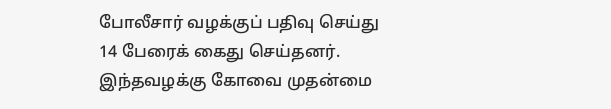போலீசார் வழக்குப் பதிவு செய்து 14 பேரைக் கைது செய்தனர். இந்தவழக்கு கோவை முதன்மை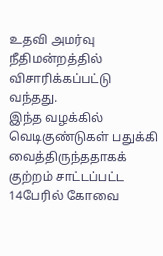உதவி அமர்வு நீதிமன்றத்தில் விசாரிக்கப்பட்டு வந்தது.
இந்த வழக்கில் வெடிகுண்டுகள் பதுக்கி வைத்திருந்ததாகக் குற்றம் சாட்டப்பட்ட 14பேரில் கோவை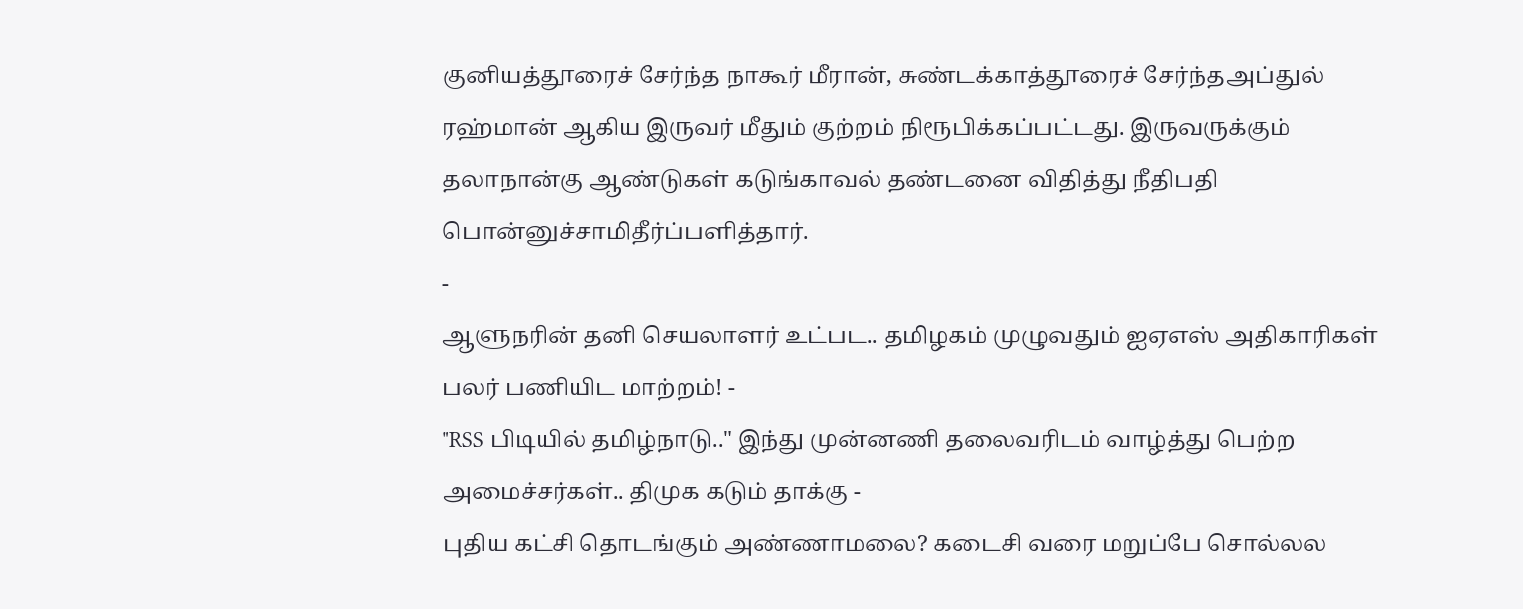குனியத்தூரைச் சேர்ந்த நாகூர் மீரான், சுண்டக்காத்தூரைச் சேர்ந்தஅப்துல் ரஹ்மான் ஆகிய இருவர் மீதும் குற்றம் நிரூபிக்கப்பட்டது. இருவருக்கும் தலாநான்கு ஆண்டுகள் கடுங்காவல் தண்டனை விதித்து நீதிபதி பொன்னுச்சாமிதீர்ப்பளித்தார்.
-
ஆளுநரின் தனி செயலாளர் உட்பட.. தமிழகம் முழுவதும் ஐஏஎஸ் அதிகாரிகள் பலர் பணியிட மாற்றம்! -
"RSS பிடியில் தமிழ்நாடு.." இந்து முன்னணி தலைவரிடம் வாழ்த்து பெற்ற அமைச்சர்கள்.. திமுக கடும் தாக்கு -
புதிய கட்சி தொடங்கும் அண்ணாமலை? கடைசி வரை மறுப்பே சொல்லல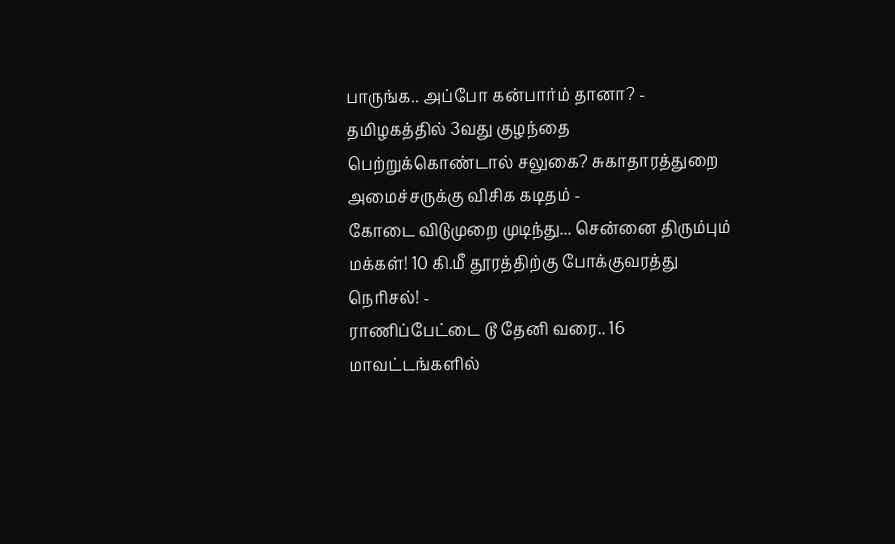பாருங்க.. அப்போ கன்பார்ம் தானா? -
தமிழகத்தில் 3வது குழந்தை பெற்றுக்கொண்டால் சலுகை? சுகாதாரத்துறை அமைச்சருக்கு விசிக கடிதம் -
கோடை விடுமுறை முடிந்து... சென்னை திரும்பும் மக்கள்! 10 கி.மீ தூரத்திற்கு போக்குவரத்து நெரிசல்! -
ராணிப்பேட்டை டூ தேனி வரை.. 16 மாவட்டங்களில்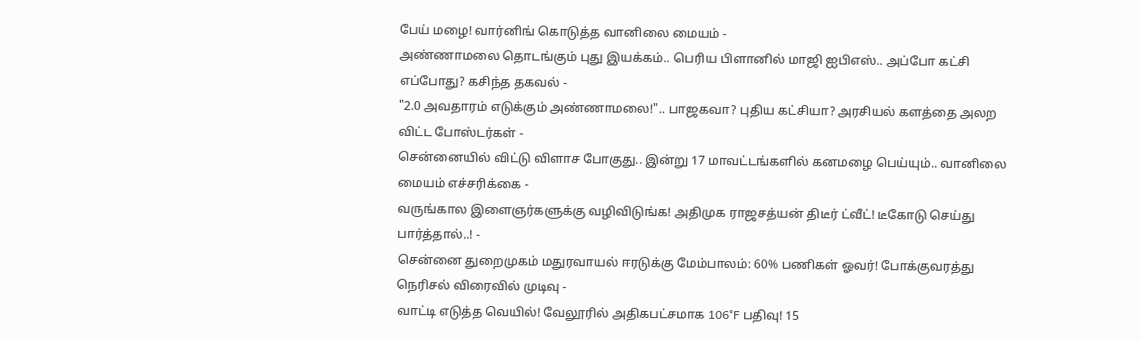பேய் மழை! வார்னிங் கொடுத்த வானிலை மையம் -
அண்ணாமலை தொடங்கும் புது இயக்கம்.. பெரிய பிளானில் மாஜி ஐபிஎஸ்.. அப்போ கட்சி எப்போது? கசிந்த தகவல் -
"2.0 அவதாரம் எடுக்கும் அண்ணாமலை!".. பாஜகவா? புதிய கட்சியா? அரசியல் களத்தை அலற விட்ட போஸ்டர்கள் -
சென்னையில் விட்டு விளாச போகுது.. இன்று 17 மாவட்டங்களில் கனமழை பெய்யும்.. வானிலை மையம் எச்சரிக்கை -
வருங்கால இளைஞர்களுக்கு வழிவிடுங்க! அதிமுக ராஜசத்யன் திடீர் ட்வீட்! டீகோடு செய்து பார்த்தால்..! -
சென்னை துறைமுகம் மதுரவாயல் ஈரடுக்கு மேம்பாலம்: 60% பணிகள் ஓவர்! போக்குவரத்து நெரிசல் விரைவில் முடிவு -
வாட்டி எடுத்த வெயில்! வேலூரில் அதிகபட்சமாக 106°F பதிவு! 15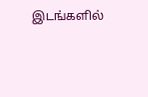இடங்களில்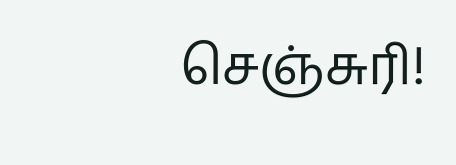செஞ்சுரி!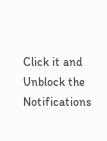Click it and Unblock the Notifications